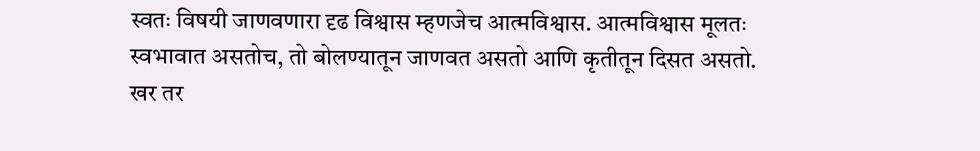स्वतः विषयी जाणवणारा दृढ विश्वास म्हणजेच आत्मविश्वास. आत्मविश्वास मूलतः स्वभावात असतोच, तो बोलण्यातून जाणवत असतो आणि कृतीतून दिसत असतो. खर तर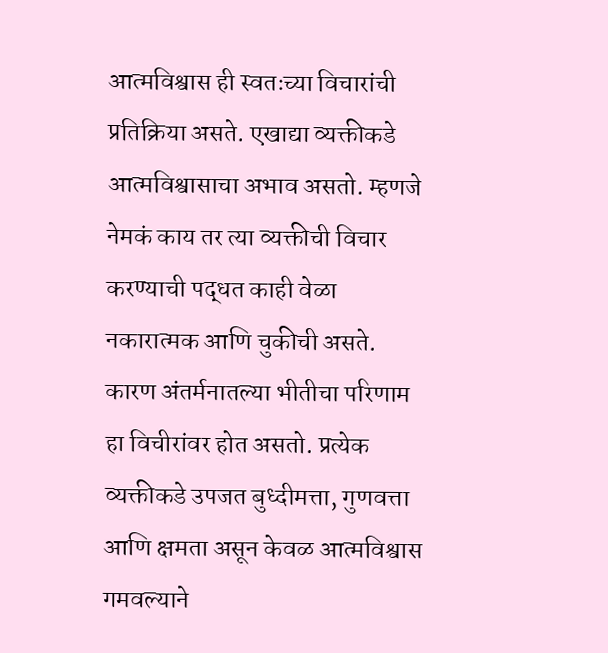आत्मविश्वास ही स्वतःच्या विचारांची प्रतिक्रिया असते. एखाद्या व्यक्तीकडे आत्मविश्वासाचा अभाव असतो. म्हणजे नेमकं काय तर त्या व्यक्तीची विचार करण्याची पद्धत काही वेळा नकारात्मक आणि चुकीची असते. कारण अंतर्मनातल्या भीतीचा परिणाम हा विचीरांवर होत असतो. प्रत्येक व्यक्तीकडे उपजत बुध्दीमत्ता, गुणवत्ता आणि क्षमता असून केवळ आत्मविश्वास गमवल्याने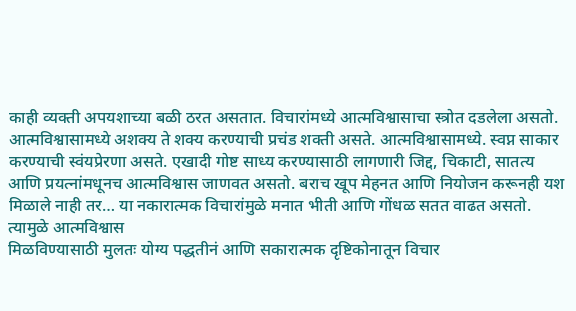काही व्यक्ती अपयशाच्या बळी ठरत असतात. विचारांमध्ये आत्मविश्वासाचा स्त्रोत दडलेला असतो. आत्मविश्वासामध्ये अशक्य ते शक्य करण्याची प्रचंड शक्ती असते. आत्मविश्वासामध्ये. स्वप्न साकार करण्याची स्वंयप्रेरणा असते. एखादी गोष्ट साध्य करण्यासाठी लागणारी जिद्द, चिकाटी, सातत्य आणि प्रयत्नांमधूनच आत्मविश्वास जाणवत असतो. बराच खूप मेहनत आणि नियोजन करूनही यश मिळाले नाही तर… या नकारात्मक विचारांमुळे मनात भीती आणि गोंधळ सतत वाढत असतो. त्यामुळे आत्मविश्वास
मिळविण्यासाठी मुलतः योग्य पद्धतीनं आणि सकारात्मक दृष्टिकोनातून विचार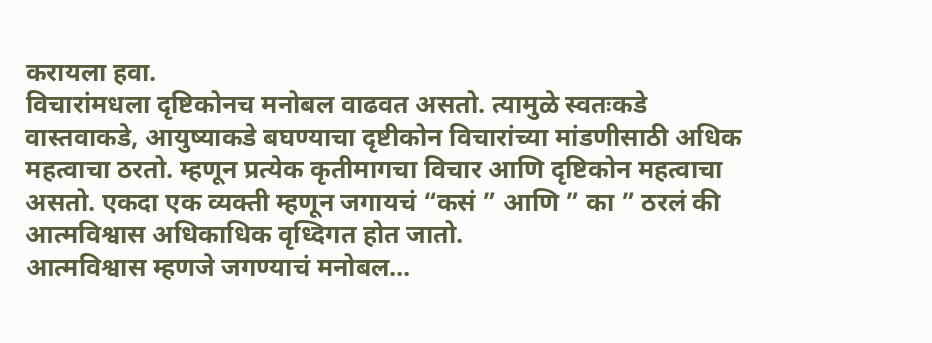करायला हवा.
विचारांमधला दृष्टिकोनच मनोबल वाढवत असतो. त्यामुळे स्वतःकडे
वास्तवाकडे, आयुष्याकडे बघण्याचा दृष्टीकोन विचारांच्या मांडणीसाठी अधिक महत्वाचा ठरतो. म्हणून प्रत्येक कृतीमागचा विचार आणि दृष्टिकोन महत्वाचा असतो. एकदा एक व्यक्ती म्हणून जगायचं “कसं ” आणि ” का ” ठरलं की आत्मविश्वास अधिकाधिक वृध्दिगत होत जातो.
आत्मविश्वास म्हणजे जगण्याचं मनोबल…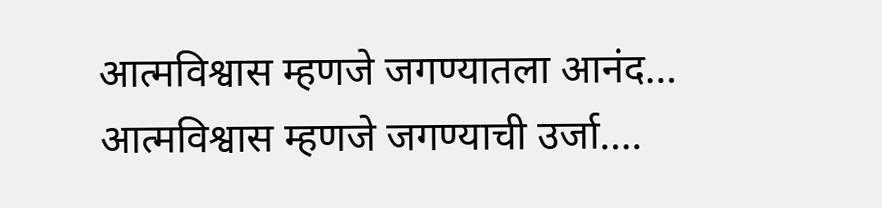आत्मविश्वास म्हणजे जगण्यातला आनंद…
आत्मविश्वास म्हणजे जगण्याची उर्जा….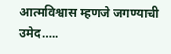आत्मविश्वास म्हणजे जगण्याची उमेद…..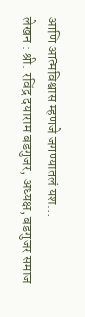आणि आत्मविश्वास म्हणजे जगण्यातलं यश…
लेखन : श्री. रविंद्र दयाराम बडगुजर, अध्यक्ष, बडगुजर समाज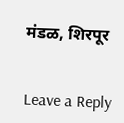मंडळ, शिरपूर


Leave a Reply